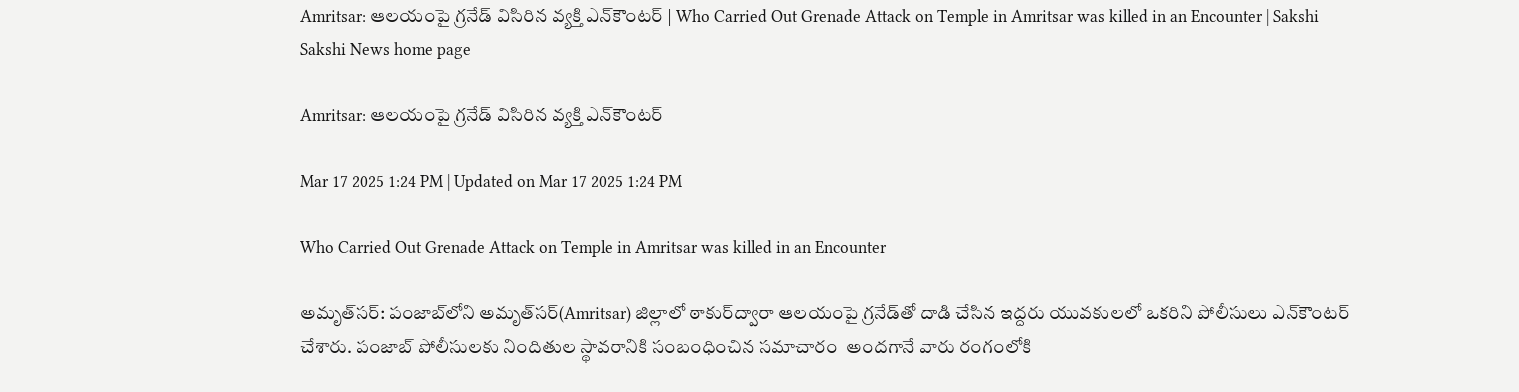Amritsar: ఆలయంపై గ్రనేడ్‌ విసిరిన వ్యక్తి ఎన్‌కౌంటర్‌ | Who Carried Out Grenade Attack on Temple in Amritsar was killed in an Encounter | Sakshi
Sakshi News home page

Amritsar: ఆలయంపై గ్రనేడ్‌ విసిరిన వ్యక్తి ఎన్‌కౌంటర్‌

Mar 17 2025 1:24 PM | Updated on Mar 17 2025 1:24 PM

Who Carried Out Grenade Attack on Temple in Amritsar was killed in an Encounter

అమృత్‌సర్‌: పంజాబ్‌లోని అమృత్‌సర్‌(Amritsar) జిల్లాలో ఠాకుర్‌ద్వారా ఆలయంపై గ్రనేడ్‌తో దాడి చేసిన ఇద్దరు యువకులలో ఒకరిని పోలీసులు ఎన్‌కౌంటర్‌ చేశారు. పంజాబ్‌ పోలీసులకు నిందితుల స్థావరానికి సంబంధించిన సమాచారం  అందగానే వారు రంగంలోకి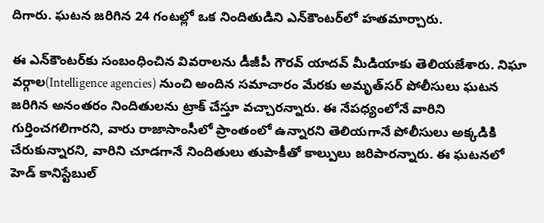దిగారు. ఘటన జరిగిన 24 గంటల్లో ఒక నిందితుడిని ఎన్‌కౌంటర్‌లో హతమార్చారు.

ఈ ఎన్‌కౌంటర్‌కు సంబంధించిన వివరాలను డీజీపీ గౌరవ్‌ యాదవ్‌ మీడియాకు తెలియజేశారు. నిఘా వర్గాల(Intelligence agencies) నుంచి అందిన సమాచారం మేరకు అమృత్‌సర్‌ పోలీసులు ఘటన జరిగిన అనంతరం నిందితులను ట్రాక్‌ చేస్తూ వచ్చారన్నారు. ఈ నేపధ్యంలోనే వారిని గుర్తించగలిగారని, వారు రాజాసాంసీలో ప్రాంతంలో ఉన్నారని తెలియగానే పోలీసులు అక్కడికి చేరుకున్నారని, వారిని చూడగానే నిందితులు తుపాకీతో కాల్పులు జరిపారన్నారు. ఈ ఘటనలో హెడ్‌ కానిస్టేబుల్‌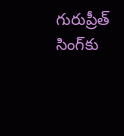గురుప్రీత్‌ సింగ్‌కు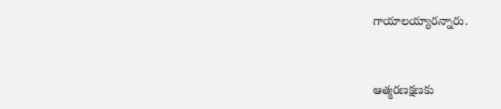గాయాలయ్యారన్నారు.


ఆత్మరణక్షణకు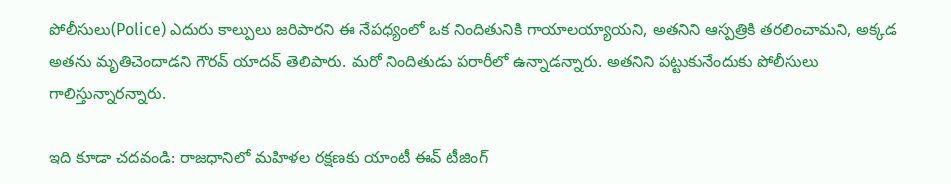పోలీసులు(Police) ఎదురు కాల్పులు జరిపారని ఈ నేపధ్యంలో ఒక నిందితునికి గాయాలయ్యాయని, అతనిని ఆస్పత్రికి తరలించామని, అక్కడ అతను మృతిచెందాడని గౌరవ్‌ యాదవ్‌ తెలిపారు. మరో నిందితుడు పరారీలో ఉన్నాడన్నారు. అతనిని పట్టుకునేందుకు పోలీసులు గాలిస్తున్నారన్నారు.

ఇది కూడా చదవండి: రాజధానిలో మహిళల రక్షణకు యాంటీ ఈవ్‌ టీజింగ్‌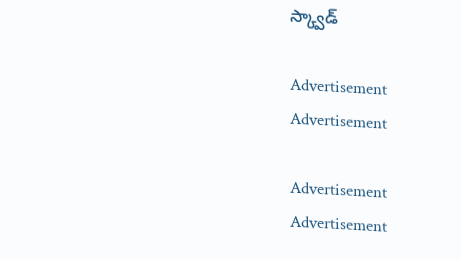స్క్వాడ్‌

Advertisement
Advertisement

Advertisement
Advertisement